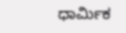ಧಾರ್ಮಿಕ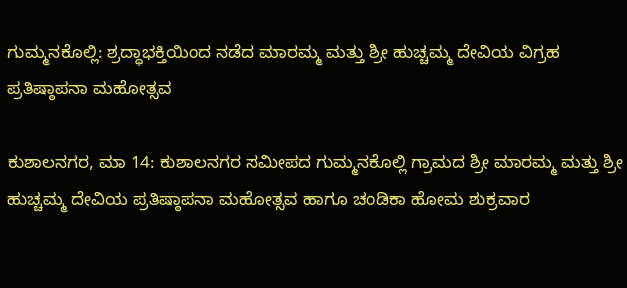ಗುಮ್ಮನಕೊಲ್ಲಿ: ಶ್ರದ್ಧಾಭಕ್ತಿಯಿಂದ ನಡೆದ ಮಾರಮ್ಮ ಮತ್ತು ಶ್ರೀ ಹುಚ್ಚಮ್ಮ ದೇವಿಯ ವಿಗ್ರಹ ಪ್ರತಿಷ್ಠಾಪನಾ ಮಹೋತ್ಸವ

ಕುಶಾಲನಗರ, ಮಾ 14: ಕುಶಾಲನಗರ ಸಮೀಪದ ಗುಮ್ಮನಕೊಲ್ಲಿ ಗ್ರಾಮದ ಶ್ರೀ ಮಾರಮ್ಮ ಮತ್ತು ಶ್ರೀ ಹುಚ್ಚಮ್ಮ ದೇವಿಯ ಪ್ರತಿಷ್ಠಾಪನಾ ಮಹೋತ್ಸವ ಹಾಗೂ ಚಂಡಿಕಾ ಹೋಮ ಶುಕ್ರವಾರ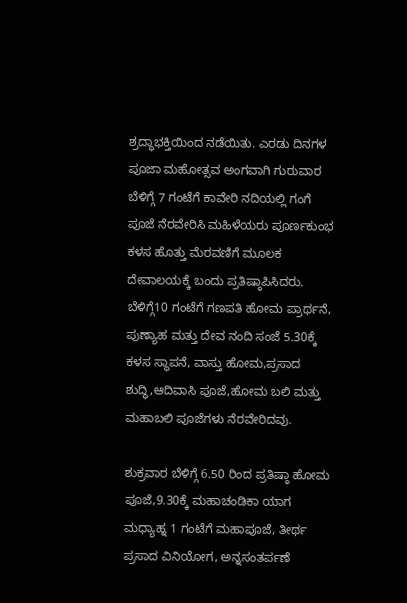ಶ್ರದ್ಧಾಭಕ್ತಿಯಿಂದ ನಡೆಯಿತು. ಎರಡು ದಿನಗಳ ಪೂಜಾ ಮಹೋತ್ಸವ ಅಂಗವಾಗಿ ಗುರುವಾರ ಬೆಳಿಗ್ಗೆ 7 ಗಂಟೆಗೆ ಕಾವೇರಿ ನದಿಯಲ್ಲಿ ಗಂಗೆ ಪೂಜೆ ನೆರವೇರಿಸಿ ಮಹಿಳೆಯರು ಪೂರ್ಣಕುಂಭ ಕಳಸ ಹೊತ್ತು ಮೆರವಣಿಗೆ ಮೂಲಕ ದೇವಾಲಯಕ್ಕೆ ಬಂದು ಪ್ರತಿಷ್ಠಾಪಿಸಿದರು. ಬೆಳಿಗ್ಗೆ10 ಗಂಟೆಗೆ ಗಣಪತಿ ಹೋಮ ಪ್ರಾರ್ಥನೆ, ಪುಣ್ಯಾಹ ಮತ್ತು ದೇವ ನಂದಿ ಸಂಜೆ 5.30ಕ್ಕೆ ಕಳಸ ಸ್ಥಾಪನೆ, ವಾಸ್ತು ಹೋಮ,ಪ್ರಸಾದ ಶುದ್ಧಿ,ಆದಿವಾಸಿ ಪೂಜೆ,ಹೋಮ ಬಲಿ ಮತ್ತು ಮಹಾಬಲಿ ಪೂಜೆಗಳು ನೆರವೇರಿದವು.

ಶುಕ್ರವಾರ ಬೆಳಿಗ್ಗೆ 6.50 ರಿಂದ ಪ್ರತಿಷ್ಠಾ ಹೋಮ ಪೂಜೆ,9.30ಕ್ಕೆ ಮಹಾಚಂಡಿಕಾ ಯಾಗ ಮಧ್ಯಾಹ್ನ 1 ಗಂಟೆಗೆ ಮಹಾಪೂಜೆ, ತೀರ್ಥ ಪ್ರಸಾದ ವಿನಿಯೋಗ, ಅನ್ನಸಂತರ್ಪಣೆ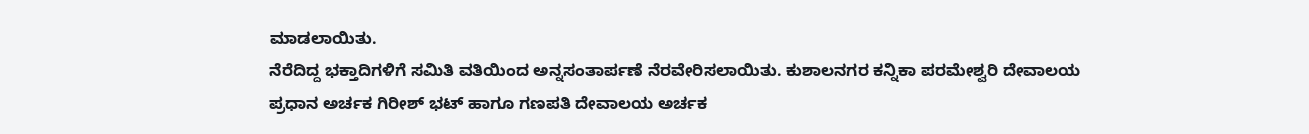ಮಾಡಲಾಯಿತು.
ನೆರೆದಿದ್ದ ಭಕ್ತಾದಿಗಳಿಗೆ ಸಮಿತಿ ವತಿಯಿಂದ ಅನ್ನಸಂತಾರ್ಪಣೆ ನೆರವೇರಿಸಲಾಯಿತು. ಕುಶಾಲನಗರ ಕನ್ನಿಕಾ ಪರಮೇಶ್ವರಿ ದೇವಾಲಯ ಪ್ರಧಾನ ಅರ್ಚಕ ಗಿರೀಶ್ ಭಟ್ ಹಾಗೂ ಗಣಪತಿ ದೇವಾಲಯ ಅರ್ಚಕ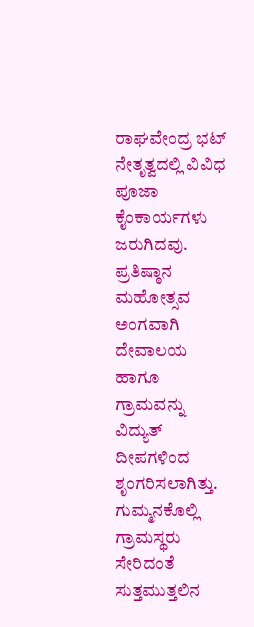ರಾಘವೇಂದ್ರ ಭಟ್ ನೇತೃತ್ವದಲ್ಲಿ ವಿವಿಧ ಪೂಜಾ ಕೈಂಕಾರ್ಯಗಳು ಜರುಗಿದವು. ಪ್ರತಿಷ್ಠಾನ ಮಹೋತ್ಸವ ಅಂಗವಾಗಿ ದೇವಾಲಯ ಹಾಗೂ ಗ್ರಾಮವನ್ನು ವಿದ್ಯುತ್ ದೀಪಗಳಿಂದ ಶೃಂಗರಿಸಲಾಗಿತ್ತು. ಗುಮ್ಮನಕೊಲ್ಲಿ ಗ್ರಾಮಸ್ಥರು ಸೇರಿದಂತೆ ಸುತ್ತಮುತ್ತಲಿನ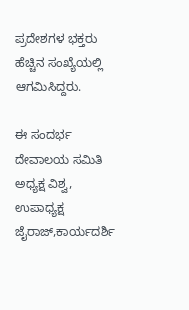ಪ್ರದೇಶಗಳ ಭಕ್ತರು ಹೆಚ್ಚಿನ ‌ಸಂಖ್ಯೆಯಲ್ಲಿ ಆಗಮಿಸಿದ್ದರು.

ಈ ಸಂದರ್ಭ ದೇವಾಲಯ ಸಮಿತಿ
ಅಧ್ಯಕ್ಷ ವಿಶ್ವ, ಉಪಾಧ್ಯಕ್ಷ ಜೈರಾಜ್,ಕಾರ್ಯದರ್ಶಿ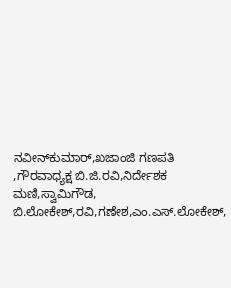ನವೀನ್‌ಕುಮಾರ್,ಖಜಾಂಜಿ ಗಣಪತಿ ,ಗೌರವಾಧ್ಯಕ್ಷ ಬಿ.ಜಿ‌.ರವಿ,ನಿರ್ದೇಶಕ ಮಣಿ,ಸ್ವಾಮಿಗೌಡ, ಬಿ.ಲೋಕೇಶ್,ರವಿ,ಗಣೇಶ,ಎಂ.ಎಸ್.ಲೋಕೇಶ್,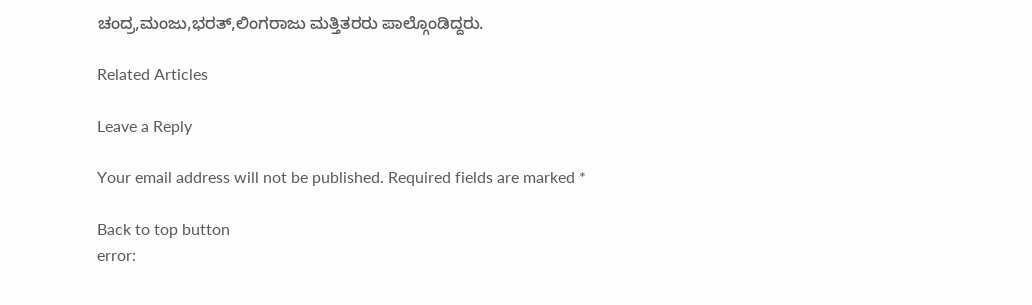ಚಂದ್ರ,ಮಂಜು,ಭರತ್,ಲಿಂಗರಾಜು ಮತ್ತಿತರರು ಪಾಲ್ಗೊಂಡಿದ್ದರು.

Related Articles

Leave a Reply

Your email address will not be published. Required fields are marked *

Back to top button
error: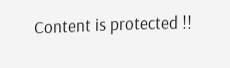Content is protected !!